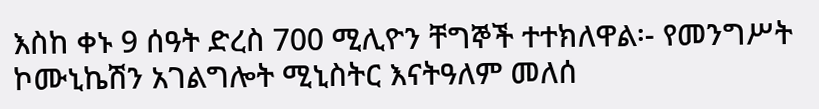እስከ ቀኑ 9 ሰዓት ድረስ 700 ሚሊዮን ቸግኞች ተተክለዋል፡- የመንግሥት ኮሙኒኬሽን አገልግሎት ሚኒስትር እናትዓለም መለሰ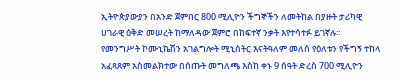ኢትዮጵያውያን በአንድ ጀምበር 800 ሚሊዮን ችግኞችን ለመትከል በያዙት ታሪካዊ ሀገራዊ ዕቅድ መሠረት ከማለዳው ጀምሮ በከፍተኛ ንቃት እየተሳተፉ ይገኛሉ።
የመንግሥት ኮሙኒኬሽን አገልግሎት ሚኒስትር እናትዓለም መለሰ የዕለቱን የችግኝ ተከላ አፈጻጸም አስመልክተው በሰጡት መግለጫ እስከ ቀኑ 9 ሰዓት ድረስ 700 ሚሊዮን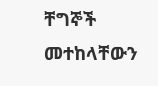ቸግኞች መተከላቸውን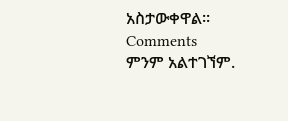አስታውቀዋል።
Comments
ምንም አልተገኘም.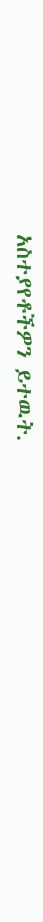አስተያየቶችዎን ይተዉት.